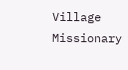Village Missionary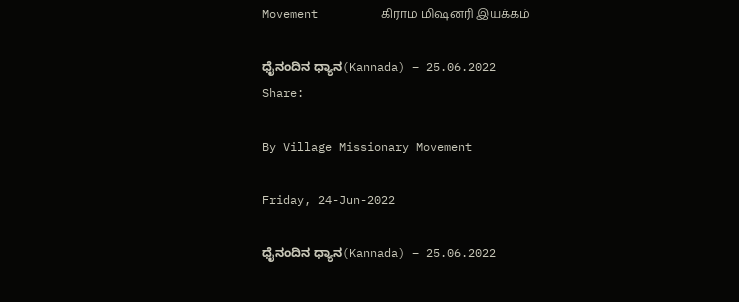Movement         கிராம மிஷனரி இயக்கம்

ಧೈನಂದಿನ ಧ್ಯಾನ(Kannada) – 25.06.2022
Share:

By Village Missionary Movement

Friday, 24-Jun-2022

ಧೈನಂದಿನ ಧ್ಯಾನ(Kannada) – 25.06.2022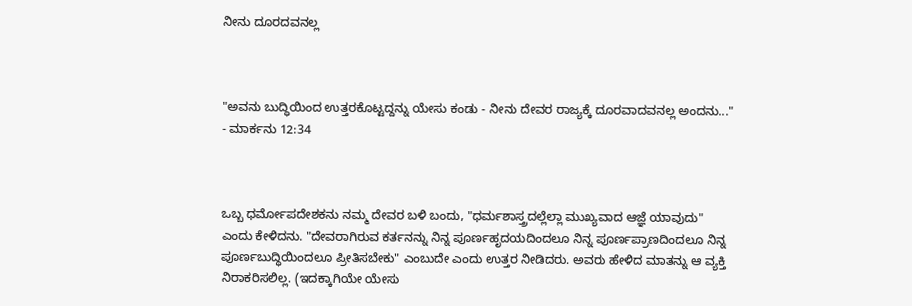ನೀನು ದೂರದವನಲ್ಲ



"ಅವನು ಬುದ್ಧಿಯಿಂದ ಉತ್ತರಕೊಟ್ಟದ್ದನ್ನು ಯೇಸು ಕಂಡು - ನೀನು ದೇವರ ರಾಜ್ಯಕ್ಕೆ ದೂರವಾದವನಲ್ಲ ಅಂದನು..." - ಮಾರ್ಕನು 12:34



ಒಬ್ಬ ಧರ್ಮೋಪದೇಶಕನು ನಮ್ಮ ದೇವರ ಬಳಿ ಬಂದು, "ಧರ್ಮಶಾಸ್ತ್ರದಲ್ಲೆಲ್ಲಾ ಮುಖ್ಯವಾದ ಆಜ್ಞೆ ಯಾವುದು" ಎಂದು ಕೇಳಿದನು. "ದೇವರಾಗಿರುವ ಕರ್ತನನ್ನು ನಿನ್ನ ಪೂರ್ಣಹೃದಯದಿಂದಲೂ ನಿನ್ನ ಪೂರ್ಣಪ್ರಾಣದಿಂದಲೂ ನಿನ್ನ ಪೂರ್ಣಬುದ್ಧಿಯಿಂದಲೂ ಪ್ರೀತಿಸಬೇಕು" ಎಂಬುದೇ ಎಂದು ಉತ್ತರ ನೀಡಿದರು. ಅವರು ಹೇಳಿದ ಮಾತನ್ನು ಆ ವ್ಯಕ್ತಿ ನಿರಾಕರಿಸಲಿಲ್ಲ. (ಇದಕ್ಕಾಗಿಯೇ ಯೇಸು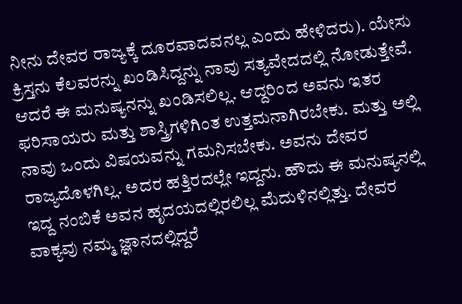ನೀನು ದೇವರ ರಾಜ್ಯಕ್ಕೆ ದೂರವಾದವನಲ್ಲ ಎಂದು ಹೇಳಿದರು). ಯೇಸು ಕ್ರಿಸ್ತನು ಕೆಲವರನ್ನು ಖಂಡಿಸಿದ್ದನ್ನು ನಾವು ಸತ್ಯವೇದದಲ್ಲಿ ನೋಡುತ್ತೇವೆ. ಆದರೆ ಈ ಮನುಷ್ಯನನ್ನು ಖಂಡಿಸಲಿಲ್ಲ. ಆದ್ದರಿಂದ ಅವನು ಇತರ ಫರಿಸಾಯರು ಮತ್ತು ಶಾಸ್ತ್ರಿಗಳಿಗಿಂತ ಉತ್ತಮನಾಗಿರಬೇಕು. ಮತ್ತು ಅಲ್ಲಿ ನಾವು ಒಂದು ವಿಷಯವನ್ನು ಗಮನಿಸಬೇಕು. ಅವನು ದೇವರ ರಾಜ್ಯದೊಳಗಿಲ್ಲ. ಅದರ ಹತ್ತಿರದಲ್ಲೇ ಇದ್ದನು. ಹೌದು ಈ ಮನುಷ್ಯನಲ್ಲಿ ಇದ್ದ ನಂಬಿಕೆ ಅವನ ಹೃದಯದಲ್ಲಿರಲಿಲ್ಲ ಮೆದುಳಿನಲ್ಲಿತ್ತು. ದೇವರ ವಾಕ್ಯವು ನಮ್ಮ ಜ್ಞಾನದಲ್ಲಿದ್ದರೆ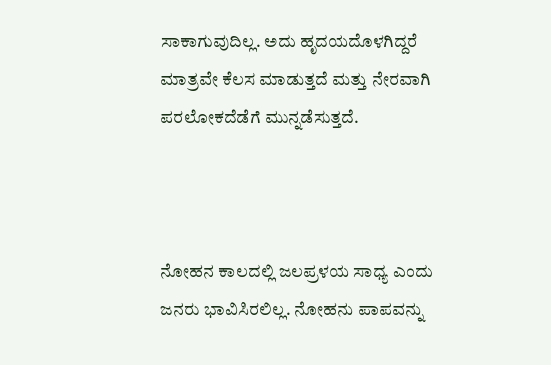ಸಾಕಾಗುವುದಿಲ್ಲ. ಅದು ಹೃದಯದೊಳಗಿದ್ದರೆ ಮಾತ್ರವೇ ಕೆಲಸ ಮಾಡುತ್ತದೆ ಮತ್ತು ನೇರವಾಗಿ ಪರಲೋಕದೆಡೆಗೆ ಮುನ್ನಡೆಸುತ್ತದೆ.



ನೋಹನ ಕಾಲದಲ್ಲಿ ಜಲಪ್ರಳಯ ಸಾಧ್ಯ ಎಂದು ಜನರು ಭಾವಿಸಿರಲಿಲ್ಲ. ನೋಹನು ಪಾಪವನ್ನು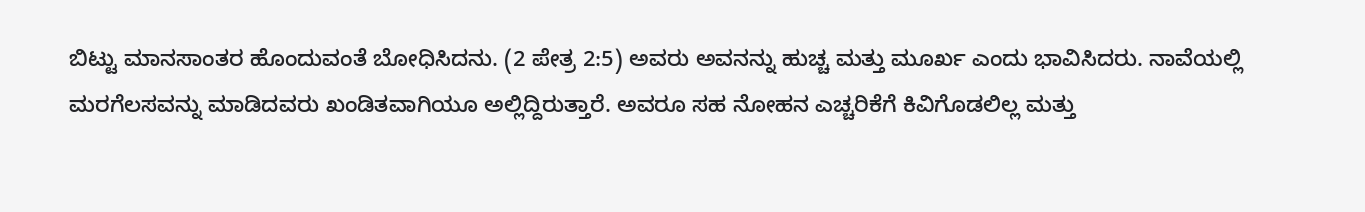ಬಿಟ್ಟು ಮಾನಸಾಂತರ ಹೊಂದುವಂತೆ ಬೋಧಿಸಿದನು. (2 ಪೇತ್ರ 2:5) ಅವರು ಅವನನ್ನು ಹುಚ್ಚ ಮತ್ತು ಮೂರ್ಖ ಎಂದು ಭಾವಿಸಿದರು. ನಾವೆಯಲ್ಲಿ ಮರಗೆಲಸವನ್ನು ಮಾಡಿದವರು ಖಂಡಿತವಾಗಿಯೂ ಅಲ್ಲಿದ್ದಿರುತ್ತಾರೆ. ಅವರೂ ಸಹ ನೋಹನ ಎಚ್ಚರಿಕೆಗೆ ಕಿವಿಗೊಡಲಿಲ್ಲ ಮತ್ತು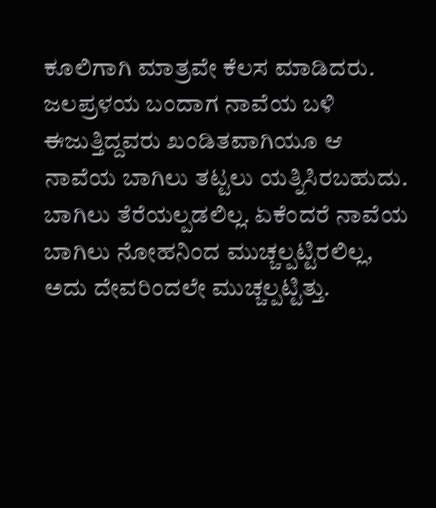ಕೂಲಿಗಾಗಿ ಮಾತ್ರವೇ ಕೆಲಸ ಮಾಡಿದರು. ಜಲಪ್ರಳಯ ಬಂದಾಗ ನಾವೆಯ ಬಳಿ ಈಜುತ್ತಿದ್ದವರು ಖಂಡಿತವಾಗಿಯೂ ಆ ನಾವೆಯ ಬಾಗಿಲು ತಟ್ಟಲು ಯತ್ನಿಸಿರಬಹುದು. ಬಾಗಿಲು ತೆರೆಯಲ್ಪಡಲಿಲ್ಲ. ಏಕೆಂದರೆ ನಾವೆಯ ಬಾಗಿಲು ನೋಹನಿಂದ ಮುಚ್ಚಲ್ಪಟ್ಟಿರಲಿಲ್ಲ, ಅದು ದೇವರಿಂದಲೇ ಮುಚ್ಚಲ್ಪಟ್ಟಿತ್ತು.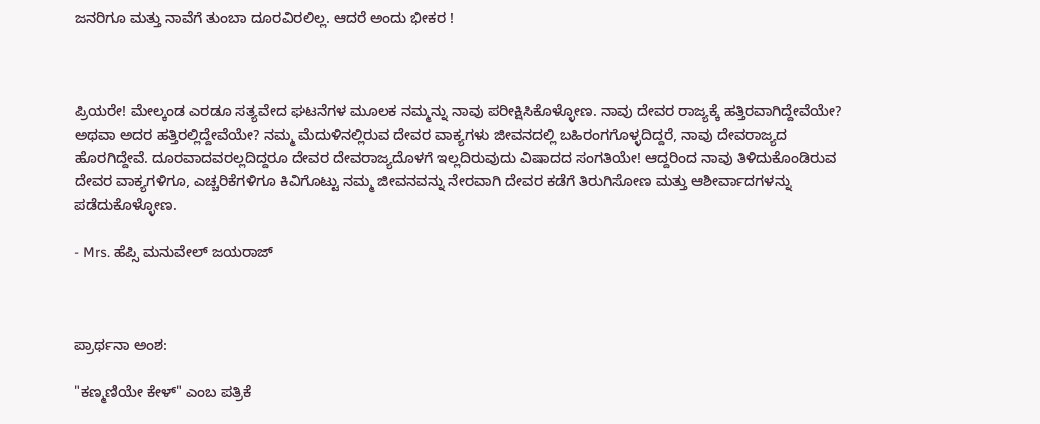ಜನರಿಗೂ ಮತ್ತು ನಾವೆಗೆ ತುಂಬಾ ದೂರವಿರಲಿಲ್ಲ. ಆದರೆ ಅಂದು ಭೀಕರ !



ಪ್ರಿಯರೇ! ಮೇಲ್ಕಂಡ ಎರಡೂ ಸತ್ಯವೇದ ಘಟನೆಗಳ ಮೂಲಕ ನಮ್ಮನ್ನು ನಾವು ಪರೀಕ್ಷಿಸಿಕೊಳ್ಳೋಣ. ನಾವು ದೇವರ ರಾಜ್ಯಕ್ಕೆ ಹತ್ತಿರವಾಗಿದ್ದೇವೆಯೇ? ಅಥವಾ ಅದರ ಹತ್ತಿರಲ್ಲಿದ್ದೇವೆಯೇ? ನಮ್ಮ ಮೆದುಳಿನಲ್ಲಿರುವ ದೇವರ ವಾಕ್ಯಗಳು ಜೀವನದಲ್ಲಿ ಬಹಿರಂಗಗೊಳ್ಳದಿದ್ದರೆ, ನಾವು ದೇವರಾಜ್ಯದ ಹೊರಗಿದ್ದೇವೆ. ದೂರವಾದವರಲ್ಲದಿದ್ದರೂ ದೇವರ ದೇವರಾಜ್ಯದೊಳಗೆ ಇಲ್ಲದಿರುವುದು ವಿಷಾದದ ಸಂಗತಿಯೇ! ಆದ್ದರಿಂದ ನಾವು ತಿಳಿದುಕೊಂಡಿರುವ ದೇವರ ವಾಕ್ಯಗಳಿಗೂ, ಎಚ್ಚರಿಕೆಗಳಿಗೂ ಕಿವಿಗೊಟ್ಟು ನಮ್ಮ ಜೀವನವನ್ನು ನೇರವಾಗಿ ದೇವರ ಕಡೆಗೆ ತಿರುಗಿಸೋಣ ಮತ್ತು ಆಶೀರ್ವಾದಗಳನ್ನು ಪಡೆದುಕೊಳ್ಳೋಣ.

- Mrs. ಹೆಪ್ಸಿ ಮನುವೇಲ್ ಜಯರಾಜ್



ಪ್ರಾರ್ಥನಾ ಅಂಶ:

"ಕಣ್ಮಣಿಯೇ ಕೇಳ್" ಎಂಬ ಪತ್ರಿಕೆ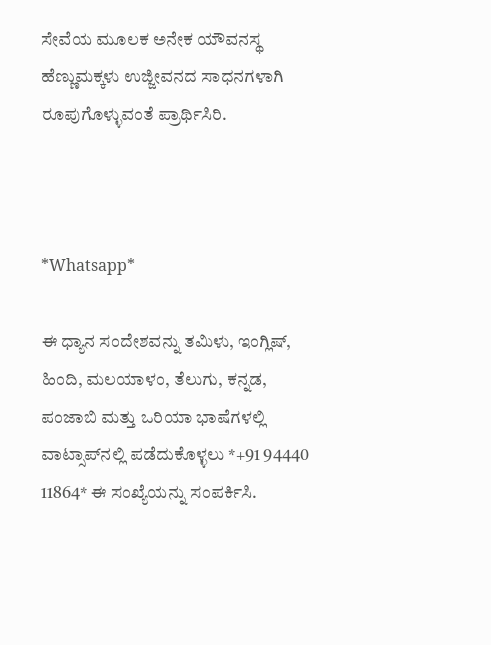ಸೇವೆಯ ಮೂಲಕ ಅನೇಕ ಯೌವನಸ್ಥ ಹೆಣ್ಣುಮಕ್ಕಳು ಉಜ್ಜೀವನದ ಸಾಧನಗಳಾಗಿ ರೂಪುಗೊಳ್ಳುವಂತೆ ಪ್ರಾರ್ಥಿಸಿರಿ.



*Whatsapp*

ಈ ಧ್ಯಾನ ಸಂದೇಶವನ್ನು ತಮಿಳು, ಇಂಗ್ಲಿಷ್, ಹಿಂದಿ, ಮಲಯಾಳಂ, ತೆಲುಗು, ಕನ್ನಡ, ಪಂಜಾಬಿ ಮತ್ತು ಒರಿಯಾ ಭಾಷೆಗಳಲ್ಲಿ ವಾಟ್ಸಾಪ್‌ನಲ್ಲಿ ಪಡೆದುಕೊಳ್ಳಲು *+91 94440 11864* ಈ ಸಂಖ್ಯೆಯನ್ನು ಸಂಪರ್ಕಿಸಿ.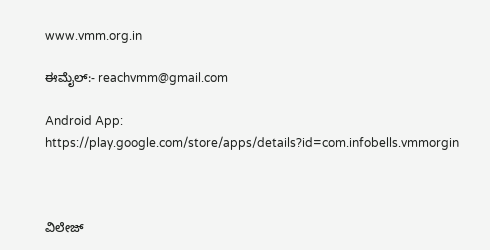www.vmm.org.in

ಈಮೈಲ್:- reachvmm@gmail.com

Android App: https://play.google.com/store/apps/details?id=com.infobells.vmmorgin



ವಿಲೇಜ್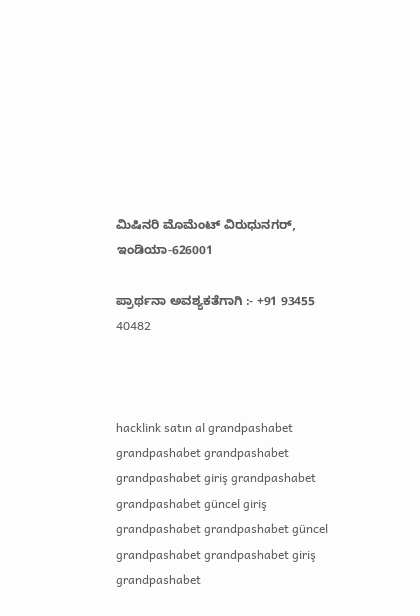ಮಿಷಿನರಿ ಮೊಮೆಂಟ್ ವಿರುಧುನಗರ್, ಇಂಡಿಯಾ-626001

ಪ್ರಾರ್ಥನಾ ಅವಶ್ಯಕತೆಗಾಗಿ :- +91 93455 40482



hacklink satın al grandpashabet grandpashabet grandpashabet grandpashabet giriş grandpashabet grandpashabet güncel giriş grandpashabet grandpashabet güncel grandpashabet grandpashabet giriş grandpashabet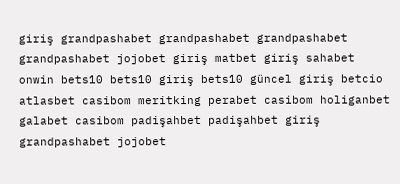giriş grandpashabet grandpashabet grandpashabet grandpashabet jojobet giriş matbet giriş sahabet onwin bets10 bets10 giriş bets10 güncel giriş betcio atlasbet casibom meritking perabet casibom holiganbet galabet casibom padişahbet padişahbet giriş grandpashabet jojobet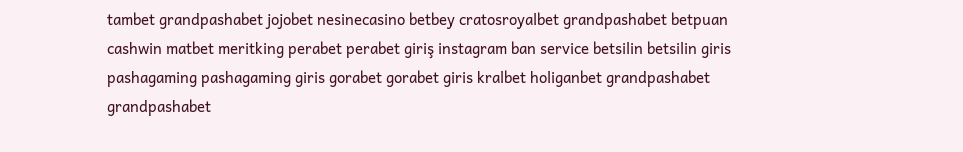tambet grandpashabet jojobet nesinecasino betbey cratosroyalbet grandpashabet betpuan cashwin matbet meritking perabet perabet giriş instagram ban service betsilin betsilin giris pashagaming pashagaming giris gorabet gorabet giris kralbet holiganbet grandpashabet grandpashabet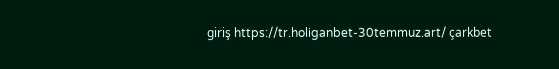giriş https://tr.holiganbet-30temmuz.art/ çarkbet